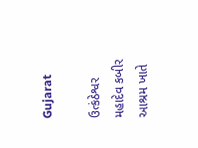Gujarat

ઉત્કંઠેશ્વર મહાદેવ કબીર આશ્રમ ખાતે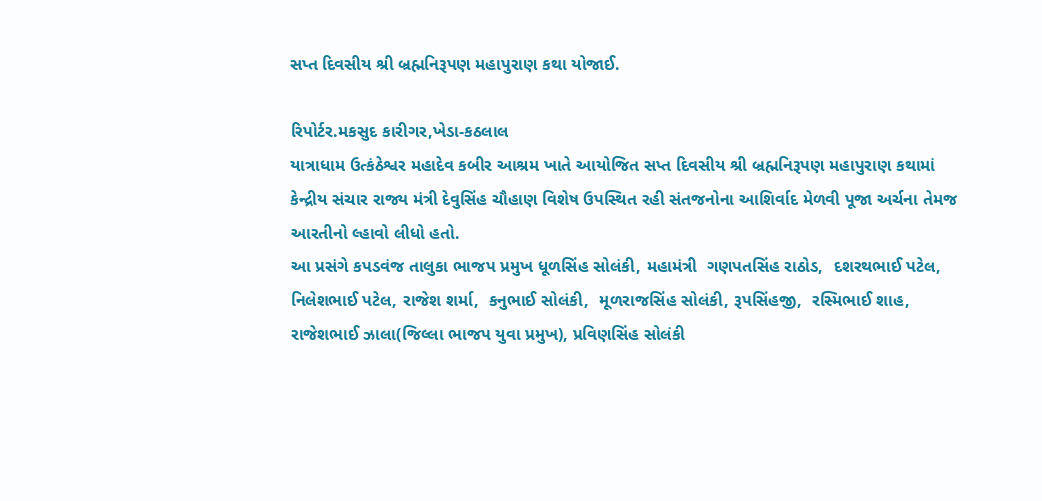સપ્ત દિવસીય શ્રી બ્રહ્મનિરૂપણ મહાપુરાણ કથા યોજાઈ.

રિપોર્ટર.મકસુદ કારીગર,ખેડા-કઠલાલ
યાત્રાધામ ઉત્કંઠેશ્વર મહાદેવ કબીર આશ્રમ ખાતે આયોજિત સપ્ત દિવસીય શ્રી બ્રહ્મનિરૂપણ મહાપુરાણ કથામાં કેન્દ્રીય સંચાર રાજ્ય મંત્રી દેવુસિંહ ચૌહાણ વિશેષ ઉપસ્થિત રહી સંતજનોના આશિર્વાદ મેળવી પૂજા અર્ચના તેમજ આરતીનો લ્હાવો લીધો હતો.
આ પ્રસંગે કપડવંજ તાલુકા ભાજપ પ્રમુખ ધૂળસિંહ સોલંકી, મહામંત્રી  ગણપતસિંહ રાઠોડ,  દશરથભાઈ પટેલ,  નિલેશભાઈ પટેલ, રાજેશ શર્મા,  કનુભાઈ સોલંકી,  મૂળરાજસિંહ સોલંકી, રૂપસિંહજી,  રસ્મિભાઈ શાહ,  રાજેશભાઈ ઝાલા(જિલ્લા ભાજપ યુવા પ્રમુખ), પ્રવિણસિંહ સોલંકી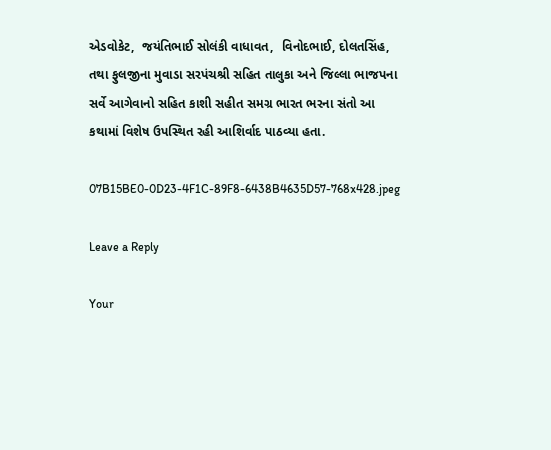એડવોકેટ,  જયંતિભાઈ સોલંકી વાધાવત,  વિનોદભાઈ, દોલતસિંહ, તથા ફુલજીના મુવાડા સરપંચશ્રી સહિત તાલુકા અને જિલ્લા ભાજપના સર્વે આગેવાનો સહિત કાશી સહીત સમગ્ર ભારત ભરના સંતો આ કથામાં વિશેષ ઉપસ્થિત રહી આશિર્વાદ પાઠવ્યા હતા.

07B15BE0-0D23-4F1C-89F8-6438B4635D57-768x428.jpeg

Leave a Reply

Your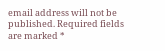email address will not be published. Required fields are marked *